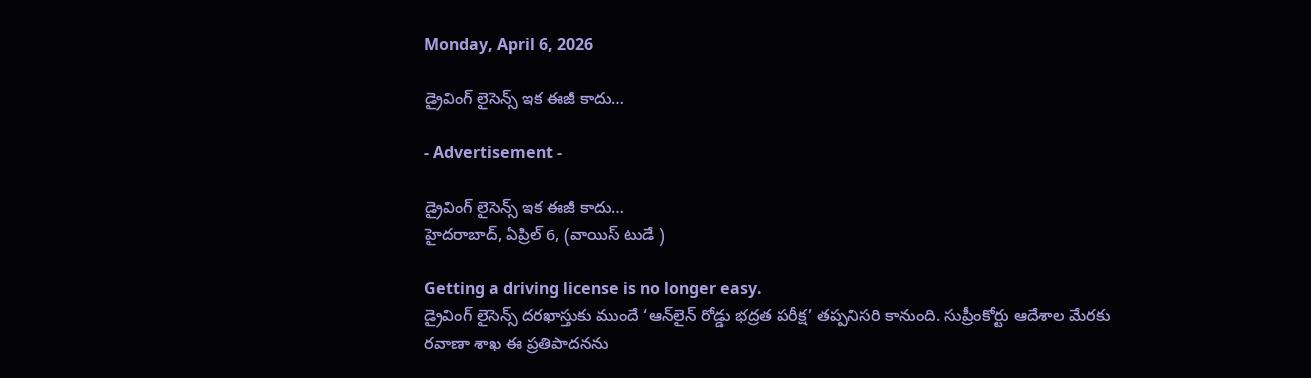Monday, April 6, 2026

డ్రైవింగ్ లైసెన్స్ ఇక ఈజీ కాదు…

- Advertisement -

డ్రైవింగ్ లైసెన్స్ ఇక ఈజీ కాదు…
హైదరాబాద్, ఏప్రిల్ 6, (వాయిస్ టుడే )

Getting a driving license is no longer easy.
డ్రైవింగ్ లైసెన్స్ దరఖాస్తుకు ముందే ‘ఆన్‌లైన్ రోడ్డు భద్రత పరీక్ష’ తప్పనిసరి కానుంది. సుప్రీంకోర్టు ఆదేశాల మేరకు రవాణా శాఖ ఈ ప్రతిపాదనను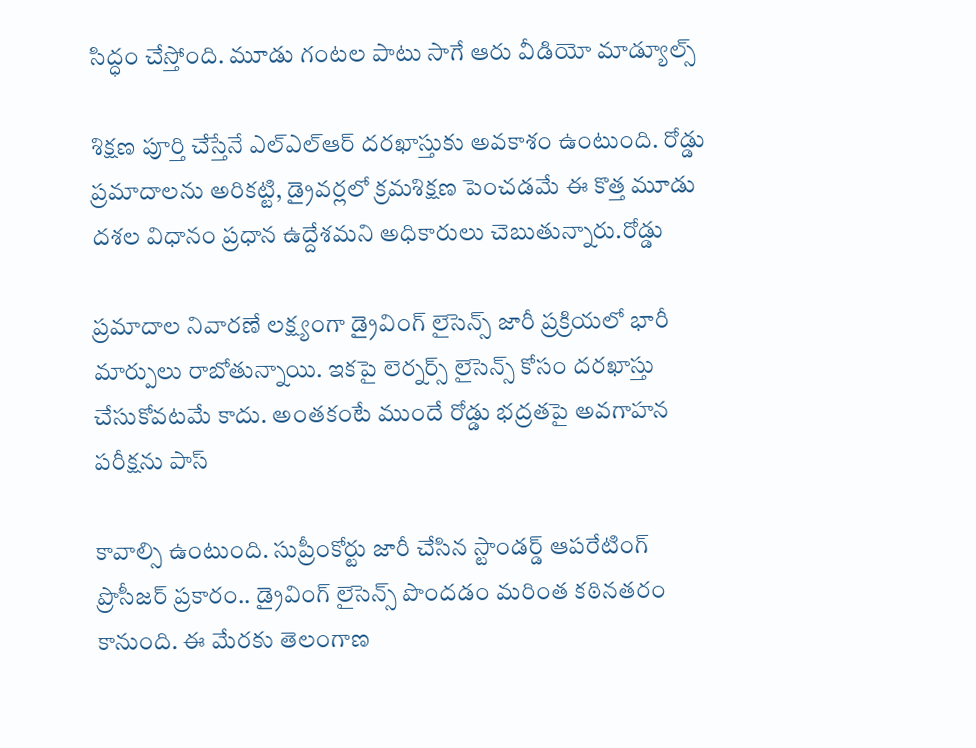సిద్ధం చేస్తోంది. మూడు గంటల పాటు సాగే ఆరు వీడియో మాడ్యూల్స్

శిక్షణ పూర్తి చేస్తేనే ఎల్‌ఎల్‌ఆర్ దరఖాస్తుకు అవకాశం ఉంటుంది. రోడ్డు ప్రమాదాలను అరికట్టి, డ్రైవర్లలో క్రమశిక్షణ పెంచడమే ఈ కొత్త మూడు దశల విధానం ప్రధాన ఉద్దేశమని అధికారులు చెబుతున్నారు.రోడ్డు

ప్రమాదాల నివారణే లక్ష్యంగా డ్రైవింగ్ లైసెన్స్ జారీ ప్రక్రియలో భారీ మార్పులు రాబోతున్నాయి. ఇకపై లెర్నర్స్ లైసెన్స్ కోసం దరఖాస్తు చేసుకోవటమే కాదు. అంతకంటే ముందే రోడ్డు భద్రతపై అవగాహన పరీక్షను పాస్

కావాల్సి ఉంటుంది. సుప్రీంకోర్టు జారీ చేసిన స్టాండర్డ్ ఆపరేటింగ్ ప్రొసీజర్ ప్రకారం.. డ్రైవింగ్ లైసెన్స్ పొందడం మరింత కఠినతరం కానుంది. ఈ మేరకు తెలంగాణ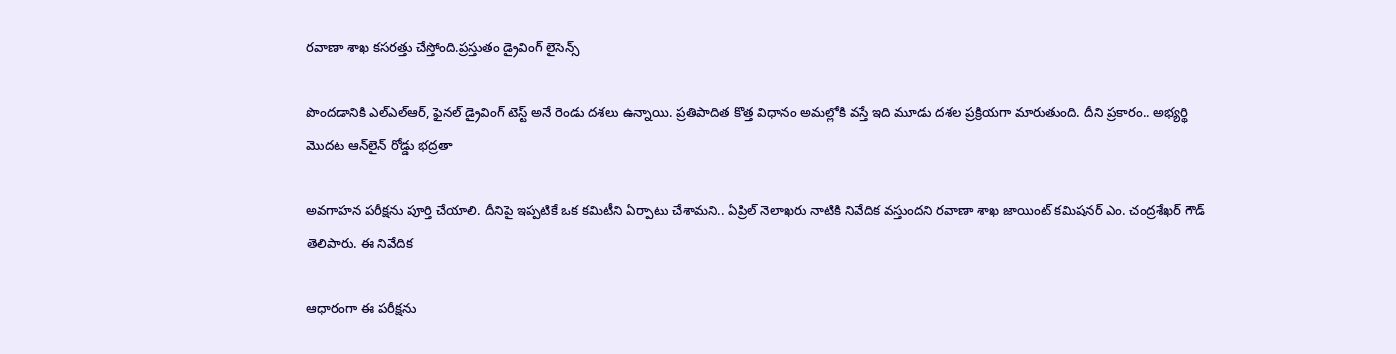రవాణా శాఖ కసరత్తు చేస్తోంది.ప్రస్తుతం డ్రైవింగ్ లైసెన్స్

పొందడానికి ఎల్‌ఎల్‌ఆర్, ఫైనల్ డ్రైవింగ్ టెస్ట్ అనే రెండు దశలు ఉన్నాయి. ప్రతిపాదిత కొత్త విధానం అమల్లోకి వస్తే ఇది మూడు దశల ప్రక్రియగా మారుతుంది. దీని ప్రకారం.. అభ్యర్థి మొదట ఆన్‌లైన్ రోడ్డు భద్రతా

అవగాహన పరీక్షను పూర్తి చేయాలి. దీనిపై ఇప్పటికే ఒక కమిటీని ఏర్పాటు చేశామని.. ఏప్రిల్ నెలాఖరు నాటికి నివేదిక వస్తుందని రవాణా శాఖ జాయింట్ కమిషనర్ ఎం. చంద్రశేఖర్ గౌడ్ తెలిపారు. ఈ నివేదిక

ఆధారంగా ఈ పరీక్షను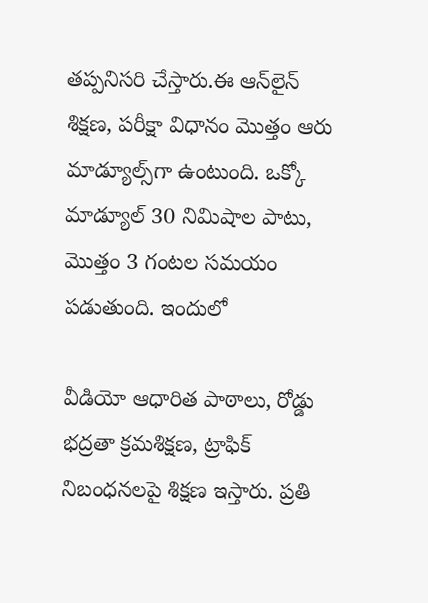తప్పనిసరి చేస్తారు.ఈ ఆన్‌లైన్ శిక్షణ, పరీక్షా విధానం మొత్తం ఆరు మాడ్యూల్స్‌గా ఉంటుంది. ఒక్కో మాడ్యూల్ 30 నిమిషాల పాటు, మొత్తం 3 గంటల సమయం పడుతుంది. ఇందులో

వీడియో ఆధారిత పాఠాలు, రోడ్డు భద్రతా క్రమశిక్షణ, ట్రాఫిక్ నిబంధనలపై శిక్షణ ఇస్తారు. ప్రతి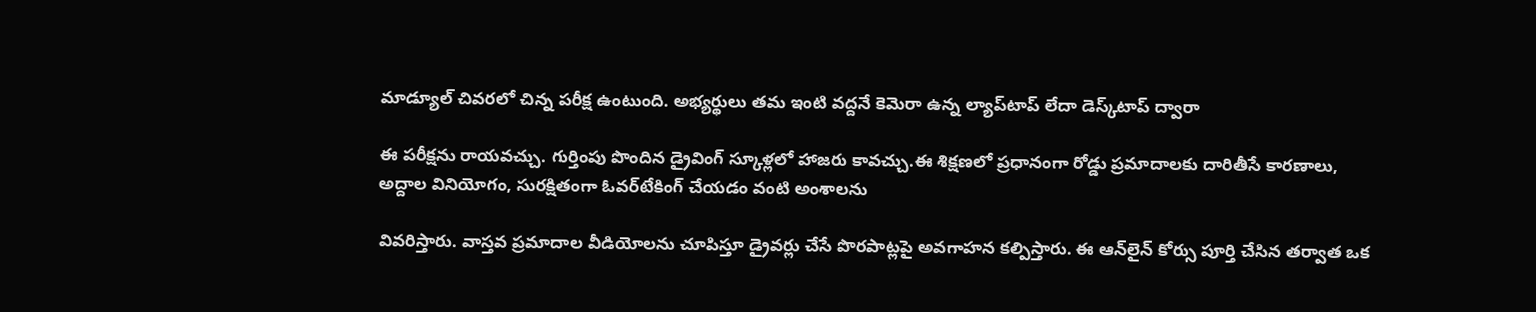మాడ్యూల్ చివరలో చిన్న పరీక్ష ఉంటుంది. అభ్యర్థులు తమ ఇంటి వద్దనే కెమెరా ఉన్న ల్యాప్‌టాప్ లేదా డెస్క్‌టాప్ ద్వారా

ఈ పరీక్షను రాయవచ్చు. గుర్తింపు పొందిన డ్రైవింగ్ స్కూళ్లలో హాజరు కావచ్చు.ఈ శిక్షణలో ప్రధానంగా రోడ్డు ప్రమాదాలకు దారితీసే కారణాలు, అద్దాల వినియోగం, సురక్షితంగా ఓవర్‌టేకింగ్ చేయడం వంటి అంశాలను

వివరిస్తారు. వాస్తవ ప్రమాదాల వీడియోలను చూపిస్తూ డ్రైవర్లు చేసే పొరపాట్లపై అవగాహన కల్పిస్తారు. ఈ ఆన్‌లైన్ కోర్సు పూర్తి చేసిన తర్వాత ఒక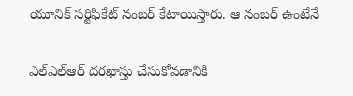యూనిక్ సర్టిఫికేట్ నంబర్ కేటాయిస్తారు. ఆ నంబర్ ఉంటేనే

ఎల్‌ఎల్‌ఆర్ దరఖాస్తు చేసుకోవడానికి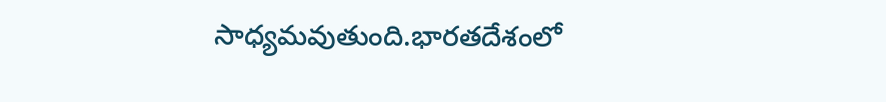సాధ్యమవుతుంది.భారతదేశంలో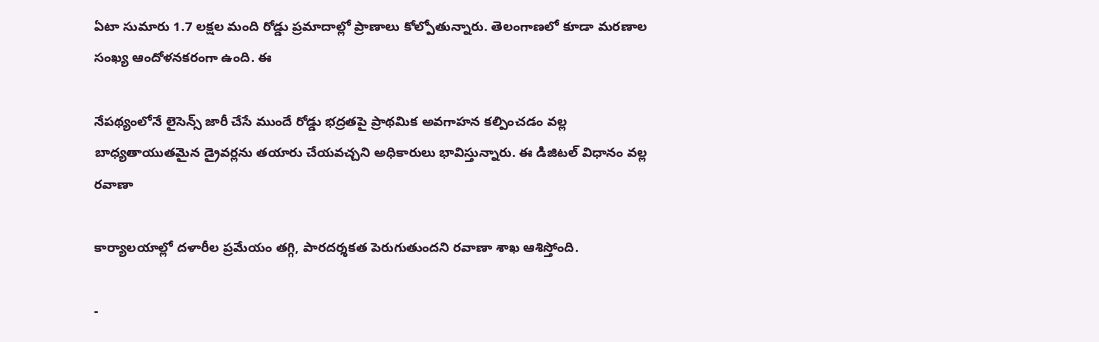ఏటా సుమారు 1.7 లక్షల మంది రోడ్డు ప్రమాదాల్లో ప్రాణాలు కోల్పోతున్నారు. తెలంగాణలో కూడా మరణాల సంఖ్య ఆందోళనకరంగా ఉంది. ఈ

నేపథ్యంలోనే లైసెన్స్ జారీ చేసే ముందే రోడ్డు భద్రతపై ప్రాథమిక అవగాహన కల్పించడం వల్ల బాధ్యతాయుతమైన డ్రైవర్లను తయారు చేయవచ్చని అధికారులు భావిస్తున్నారు. ఈ డిజిటల్ విధానం వల్ల రవాణా

కార్యాలయాల్లో దళారీల ప్రమేయం తగ్గి, పారదర్శకత పెరుగుతుందని రవాణా శాఖ ఆశిస్తోంది.

-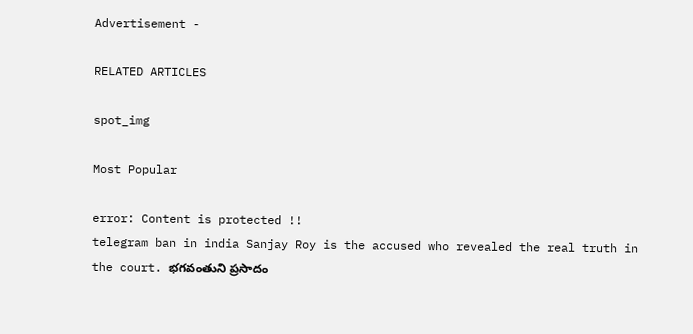Advertisement -

RELATED ARTICLES

spot_img

Most Popular

error: Content is protected !!
telegram ban in india Sanjay Roy is the accused who revealed the real truth in the court. భగవంతుని ప్రసాదం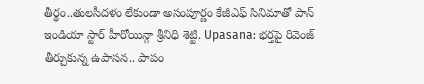తీర్థం..తులసీదళం లేకుండా అసంపూర్ణం కేజీఎఫ్ సినిమాతో పాన్ ఇండియా స్టార్ హీరోయిన్గా శ్రీనిధి శెట్టి. Upasana: భర్తపై రివెంజ్ తీర్చుకున్న ఉపాసన.. పాపం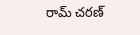రామ్ చరణ్